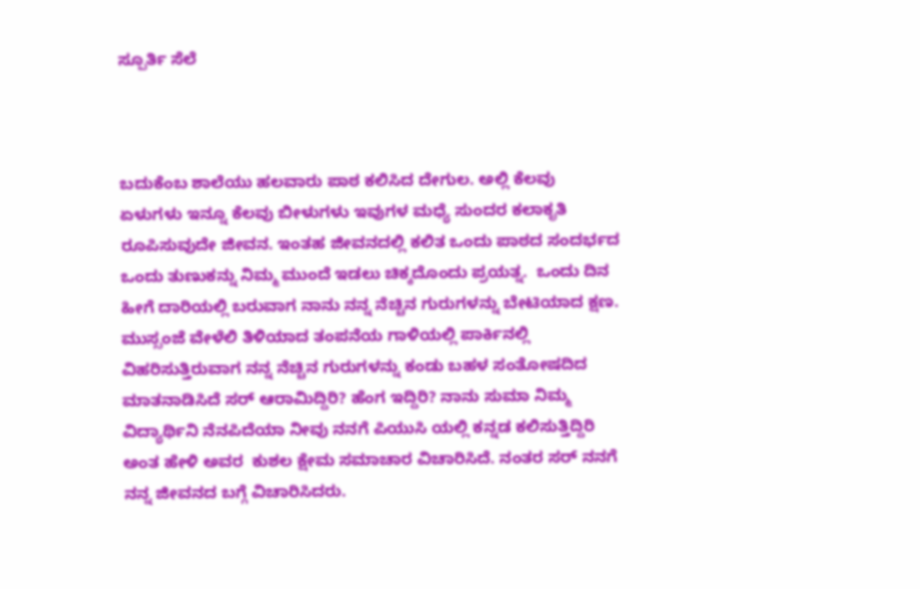ಸ್ಪೂರ್ತಿ ಸೆಲೆ



ಬದುಕೆಂಬ ಶಾಲೆಯು ಹಲವಾರು ಪಾಠ ಕಲಿಸಿದ ದೇಗುಲ. ಅಲ್ಲಿ ಕೆಲವು ಏಳುಗಳು ಇನ್ನೂ ಕೆಲವು ಬೀಳುಗಳು ಇವುಗಳ ಮಧ್ಯೆ ಸುಂದರ ಕಲಾಕೃತಿ ರೂಪಿಸುವುದೇ ಜೀವನ. ಇಂತಹ ಜೀವನದಲ್ಲಿ ಕಲಿತ ಒಂದು ಪಾಠದ ಸಂದರ್ಭದ ಒಂದು ತುಣುಕನ್ನು ನಿಮ್ಮ ಮುಂದೆ ಇಡಲು ಚಿಕ್ಕದೊಂದು ಪ್ರಯತ್ನ.  ಒಂದು ದಿನ ಹೀಗೆ ದಾರಿಯಲ್ಲಿ ಬರುವಾಗ ನಾನು ನನ್ನ ನೆಚ್ಚಿನ ಗುರುಗಳನ್ನು ಬೇಟಿಯಾದ ಕ್ಷಣ. ಮುಸ್ಸಂಜೆ ವೇಳೆಲಿ ತಿಳಿಯಾದ ತಂಪನೆಯ ಗಾಳಿಯಲ್ಲಿ ಪಾರ್ಕಿನಲ್ಲಿ ವಿಹರಿಸುತ್ತಿರುವಾಗ ನನ್ನ ನೆಚ್ಚಿನ ಗುರುಗಳನ್ನು ಕಂಡು ಬಹಳ ಸಂತೋಷದಿದ ಮಾತನಾಡಿಸಿದೆ ಸರ್ ಆರಾಮಿದ್ದಿರಿ? ಹೆಂಗ ಇದ್ದಿರಿ? ನಾನು ಸುಮಾ ನಿಮ್ಮ ವಿದ್ಯಾರ್ಥಿನಿ ನೆನಪಿದೆಯಾ ನೀವು ನನಗೆ ಪಿಯುಸಿ ಯಲ್ಲಿ ಕನ್ನಡ ಕಲಿಸುತ್ತಿದ್ದಿರಿ ಅಂತ ಹೇಳಿ ಅವರ  ಕುಶಲ ಕ್ಷೇಮ ಸಮಾಚಾರ ವಿಚಾರಿಸಿದೆ. ನಂತರ ಸರ್ ನನಗೆ ನನ್ನ ಜೀವನದ ಬಗ್ಗೆ ವಿಚಾರಿಸಿದರು.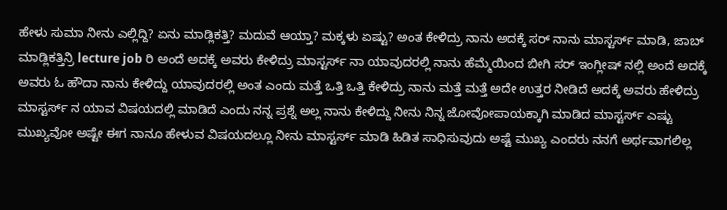ಹೇಳು ಸುಮಾ ನೀನು ಎಲ್ಲಿದ್ದಿ? ಏನು ಮಾಡ್ಲಿಕತ್ತಿ? ಮದುವೆ ಆಯ್ತಾ? ಮಕ್ಕಳು ಏಷ್ಟು? ಅಂತ ಕೇಳಿದ್ರು ನಾನು ಅದಕ್ಕೆ ಸರ್ ನಾನು ಮಾಸ್ಟರ್ಸ್ ಮಾಡಿ, ಜಾಬ್ ಮಾಡ್ಲಿಕತ್ತಿನ್ರಿ lecture job ರಿ ಅಂದೆ ಅದಕ್ಕೆ ಅವರು ಕೇಳಿದ್ರು ಮಾಸ್ಟರ್ಸ್ ನಾ ಯಾವುದರಲ್ಲಿ ನಾನು ಹೆಮ್ಮೆಯಿಂದ ಬೀಗಿ ಸರ್ ಇಂಗ್ಲೀಷ್ ನಲ್ಲಿ ಅಂದೆ ಅದಕ್ಕೆ ಅವರು ಓ ಹೌದಾ ನಾನು ಕೇಳಿದ್ದು ಯಾವುದರಲ್ಲಿ ಅಂತ ಎಂದು ಮತ್ತೆ ಒತ್ತಿ ಒತ್ತಿ ಕೇಳಿದ್ರು ನಾನು ಮತ್ತೆ ಮತ್ತೆ ಅದೇ ಉತ್ತರ ನೀಡಿದೆ ಅದಕ್ಕೆ ಅವರು ಹೇಳಿದ್ರು ಮಾಸ್ಟರ್ಸ್ ನ ಯಾವ ವಿಷಯದಲ್ಲಿ ಮಾಡಿದೆ ಎಂದು ನನ್ನ ಪ್ರಶ್ನೆ ಅಲ್ಲ ನಾನು ಕೇಳಿದ್ದು ನೀನು ನಿನ್ನ ಜೋವೋಪಾಯಕ್ಕಾಗಿ ಮಾಡಿದ ಮಾಸ್ಟರ್ಸ್ ಎಷ್ಟು ಮುಖ್ಯವೋ ಅಷ್ಟೇ ಈಗ ನಾನೂ ಹೇಳುವ ವಿಷಯದಲ್ಲೂ ನೀನು ಮಾಸ್ಟರ್ಸ್ ಮಾಡಿ ಹಿಡಿತ ಸಾಧಿಸುವುದು ಅಷ್ಟೆ ಮುಖ್ಯ ಎಂದರು ನನಗೆ ಅರ್ಥವಾಗಲಿಲ್ಲ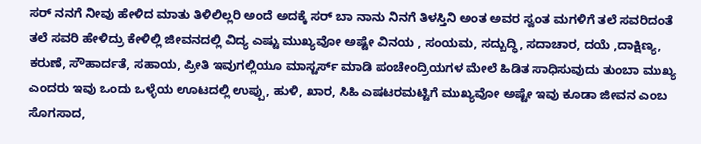ಸರ್ ನನಗೆ ನೀವು ಹೇಳಿದ ಮಾತು ತಿಳಿಲಿಲ್ಲರಿ ಅಂದೆ ಅದಕ್ಕೆ ಸರ್ ಬಾ ನಾನು ನಿನಗೆ ತಿಳಸ್ತಿನಿ ಅಂತ ಅವರ ಸ್ವಂತ ಮಗಳಿಗೆ ತಲೆ ಸವರಿದಂತೆ ತಲೆ ಸವರಿ ಹೇಳಿದ್ರು ಕೇಳಿಲ್ಲಿ ಜೀವನದಲ್ಲಿ ವಿದ್ಯ ಎಷ್ಟು ಮುಖ್ಯವೋ ಅಷ್ಟೇ ವಿನಯ , ಸಂಯಮ, ಸದ್ಬುದ್ಧಿ, ಸದಾಚಾರ, ದಯೆ ,ದಾಕ್ಷಿಣ್ಯ, ಕರುಣೆ, ಸೌಹಾರ್ದತೆ, ಸಹಾಯ, ಪ್ರೀತಿ ಇವುಗಲ್ಲಿಯೂ ಮಾಸ್ಟರ್ಸ್ ಮಾಡಿ ಪಂಚೇಂದ್ರಿಯಗಳ ಮೇಲೆ ಹಿಡಿತ ಸಾಧಿಸುವುದು ತುಂಬಾ ಮುಖ್ಯ ಎಂದರು ಇವು ಒಂದು ಒಳ್ಳೆಯ ಊಟದಲ್ಲಿ ಉಪ್ಪು, ಹುಳಿ, ಖಾರ, ಸಿಹಿ ಎಷಟರಮಟ್ಟಿಗೆ ಮುಖ್ಯವೋ ಅಷ್ಟೇ ಇವು ಕೂಡಾ ಜೀವನ ಎಂಬ ಸೊಗಸಾದ,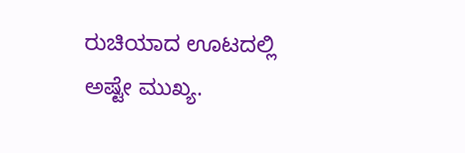ರುಚಿಯಾದ ಊಟದಲ್ಲಿ ಅಷ್ಟೇ ಮುಖ್ಯ.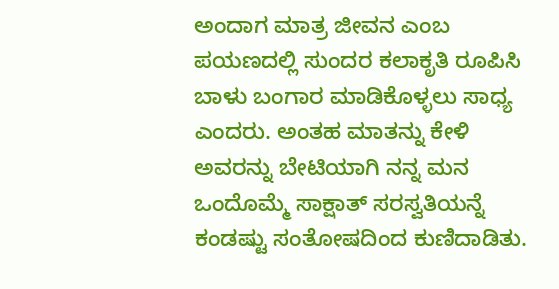ಅಂದಾಗ ಮಾತ್ರ ಜೀವನ ಎಂಬ ಪಯಣದಲ್ಲಿ ಸುಂದರ ಕಲಾಕೃತಿ ರೂಪಿಸಿ ಬಾಳು ಬಂಗಾರ ಮಾಡಿಕೊಳ್ಳಲು ಸಾಧ್ಯ ಎಂದರು. ಅಂತಹ ಮಾತನ್ನು ಕೇಳಿ ಅವರನ್ನು ಬೇಟಿಯಾಗಿ ನನ್ನ ಮನ ಒಂದೊಮ್ಮೆ ಸಾಕ್ಷಾತ್ ಸರಸ್ವತಿಯನ್ನೆ ಕಂಡಷ್ಟು ಸಂತೋಷದಿಂದ ಕುಣಿದಾಡಿತು.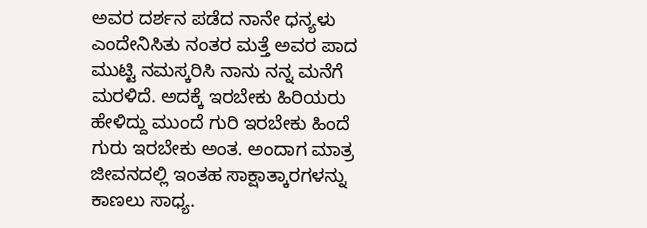ಅವರ ದರ್ಶನ ಪಡೆದ ನಾನೇ ಧನ್ಯಳು ಎಂದೇನಿಸಿತು ನಂತರ ಮತ್ತೆ ಅವರ ಪಾದ ಮುಟ್ಟಿ ನಮಸ್ಕರಿಸಿ ನಾನು ನನ್ನ ಮನೆಗೆ ಮರಳಿದೆ. ಅದಕ್ಕೆ ಇರಬೇಕು ಹಿರಿಯರು ಹೇಳಿದ್ದು ಮುಂದೆ ಗುರಿ ಇರಬೇಕು ಹಿಂದೆ ಗುರು ಇರಬೇಕು ಅಂತ. ಅಂದಾಗ ಮಾತ್ರ ಜೀವನದಲ್ಲಿ ಇಂತಹ ಸಾಕ್ಷಾತ್ಕಾರಗಳನ್ನು ಕಾಣಲು ಸಾಧ್ಯ.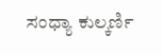ಸಂಧ್ಯಾ ಕುಲ್ಕರ್ಣಿ